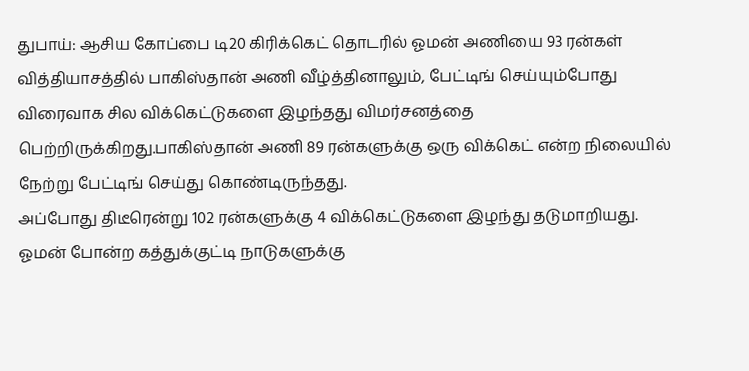துபாய்: ஆசிய கோப்பை டி20 கிரிக்கெட் தொடரில் ஓமன் அணியை 93 ரன்கள் வித்தியாசத்தில் பாகிஸ்தான் அணி வீழ்த்தினாலும், பேட்டிங் செய்யும்போது விரைவாக சில விக்கெட்டுகளை இழந்தது விமர்சனத்தை பெற்றிருக்கிறது.பாகிஸ்தான் அணி 89 ரன்களுக்கு ஒரு விக்கெட் என்ற நிலையில் நேற்று பேட்டிங் செய்து கொண்டிருந்தது.
அப்போது திடீரென்று 102 ரன்களுக்கு 4 விக்கெட்டுகளை இழந்து தடுமாறியது. ஓமன் போன்ற கத்துக்குட்டி நாடுகளுக்கு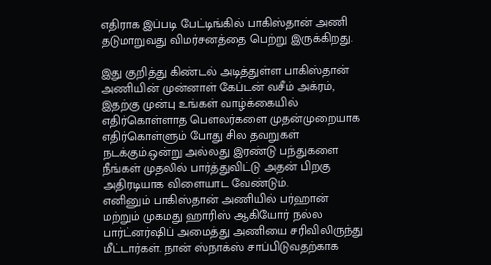எதிராக இப்படி பேட்டிங்கில் பாகிஸ்தான் அணி தடுமாறுவது விமர்சனத்தை பெற்று இருக்கிறது.

இது குறித்து கிண்டல் அடித்துள்ள பாகிஸ்தான் அணியின் முன்னாள் கேப்டன் வசீம் அக்ரம், இதற்கு முன்பு உங்கள் வாழ்க்கையில் எதிர்கொள்ளாத பௌலர்களை முதன்முறையாக எதிர்கொள்ளும் போது சில தவறுகள் நடக்கும்.ஒன்று அல்லது இரண்டு பந்துகளை நீங்கள் முதலில் பார்த்துவிட்டு அதன் பிறகு அதிரடியாக விளையாட வேண்டும்.
எனினும் பாகிஸ்தான் அணியில் பர்ஹான் மற்றும் முகமது ஹாரிஸ் ஆகியோர் நல்ல பார்ட்னர்ஷிப் அமைத்து அணியை சரிவிலிருந்து மீட்டார்கள். நான் ஸ்நாக்ஸ் சாப்பிடுவதற்காக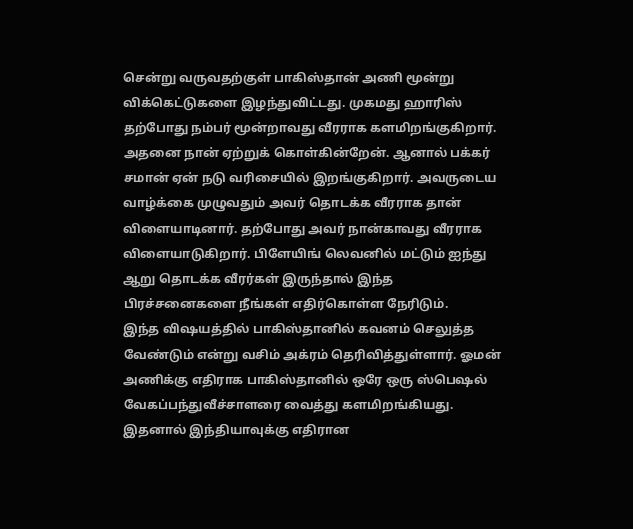சென்று வருவதற்குள் பாகிஸ்தான் அணி மூன்று விக்கெட்டுகளை இழந்துவிட்டது. முகமது ஹாரிஸ் தற்போது நம்பர் மூன்றாவது வீரராக களமிறங்குகிறார்.
அதனை நான் ஏற்றுக் கொள்கின்றேன். ஆனால் பக்கர் சமான் ஏன் நடு வரிசையில் இறங்குகிறார். அவருடைய வாழ்க்கை முழுவதும் அவர் தொடக்க வீரராக தான் விளையாடினார். தற்போது அவர் நான்காவது வீரராக விளையாடுகிறார். பிளேயிங் லெவனில் மட்டும் ஐந்து ஆறு தொடக்க வீரர்கள் இருந்தால் இந்த பிரச்சனைகளை நீங்கள் எதிர்கொள்ள நேரிடும்.
இந்த விஷயத்தில் பாகிஸ்தானில் கவனம் செலுத்த வேண்டும் என்று வசிம் அக்ரம் தெரிவித்துள்ளார். ஓமன் அணிக்கு எதிராக பாகிஸ்தானில் ஒரே ஒரு ஸ்பெஷல் வேகப்பந்துவீச்சாளரை வைத்து களமிறங்கியது. இதனால் இந்தியாவுக்கு எதிரான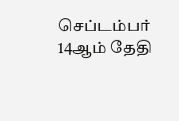செப்டம்பர் 14ஆம் தேதி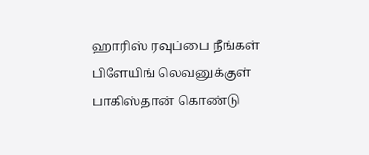ஹாரிஸ் ரவுப்பை நீங்கள் பிளேயிங் லெவனுக்குள் பாகிஸ்தான் கொண்டு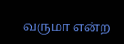வருமா என்ற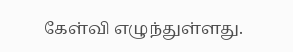கேள்வி எழுந்துள்ளது.